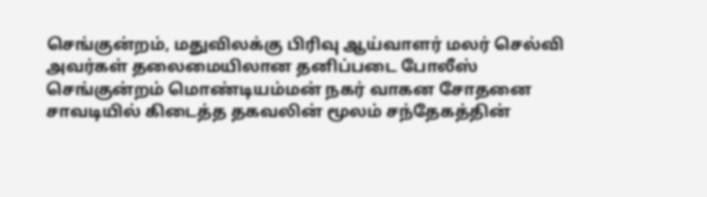செங்குன்றம், மதுவிலக்கு பிரிவு ஆய்வாளர் மலர் செல்வி அவர்கள் தலைமையிலான தனிப்படை போலீஸ் செங்குன்றம் மொண்டியம்மன் நகர் வாகன சோதனை சாவடியில் கிடைத்த தகவலின் மூலம் சந்தேகத்தின்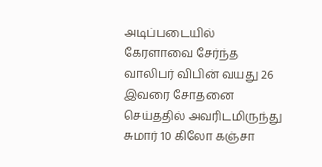அடிப்படையில் கேரளாவை சேர்ந்த வாலிபர் விபின் வயது 26 இவரை சோதனை செய்ததில் அவரிடமிருந்து சுமார் 10 கிலோ கஞ்சா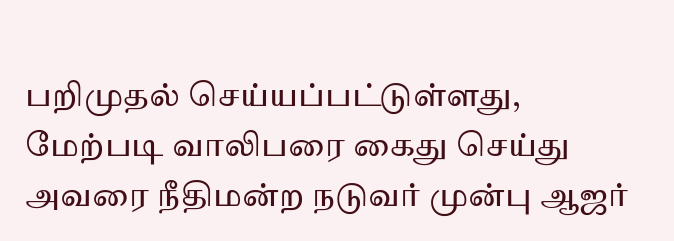பறிமுதல் செய்யப்பட்டுள்ளது, மேற்படி வாலிபரை கைது செய்து அவரை நீதிமன்ற நடுவர் முன்பு ஆஜர்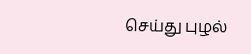செய்து புழல்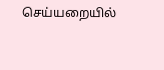செய்யறையில்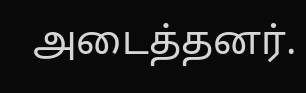அடைத்தனர்.